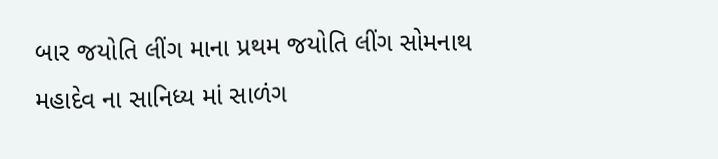બાર જયોતિ લીંગ માના પ્રથમ જયોતિ લીંગ સોમનાથ મહાદેવ ના સાનિધ્ય માં સાળંગ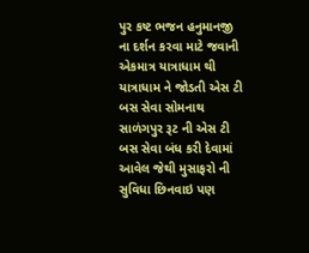પુર કષ્ટ ભજન હનુમાનજી ના દર્શન કરવા માટે જવાની એકમાત્ર યાત્રાધામ થી યાત્રાધામ ને જોડતી એસ ટી બસ સેવા સોમનાથ સાળંગપુર રૂટ ની એસ ટી બસ સેવા બંધ કરી દેવામાં આવેલ જેથી મુસાફરો ની સુવિધા છિનવાઇ પણ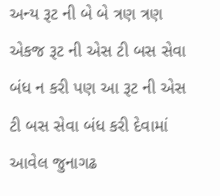અન્ય રૂટ ની બે બે ત્રણ ત્રણ એકજ રૂટ ની એસ ટી બસ સેવા બંધ ન કરી પણ આ રૂટ ની એસ ટી બસ સેવા બંધ કરી દેવામાં આવેલ જુનાગઢ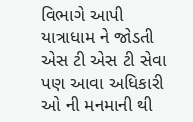વિભાગે આપી યાત્રાધામ ને જોડતી એસ ટી એસ ટી સેવા પણ આવા અધિકારી ઓ ની મનમાની થી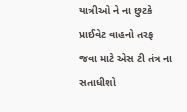યાત્રીઓ ને ના છુટકે પ્રાઈવેટ વાહનો તરફ જવા માટે એસ ટી તંત્ર ના સતાધીશો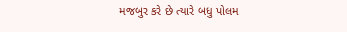મજબુર કરે છે ત્યારે બધુ પોલમ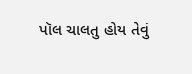પૉલ ચાલતુ હોય તેવું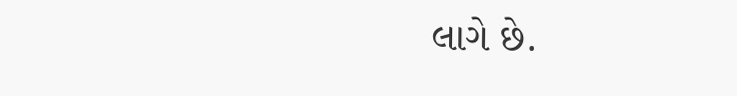લાગે છે.